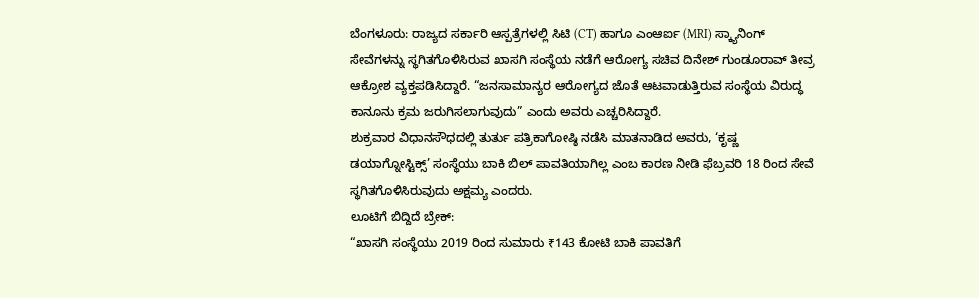ಬೆಂಗಳೂರು: ರಾಜ್ಯದ ಸರ್ಕಾರಿ ಆಸ್ಪತ್ರೆಗಳಲ್ಲಿ ಸಿಟಿ (CT) ಹಾಗೂ ಎಂಆರ್ಐ (MRI) ಸ್ಕ್ಯಾನಿಂಗ್ ಸೇವೆಗಳನ್ನು ಸ್ಥಗಿತಗೊಳಿಸಿರುವ ಖಾಸಗಿ ಸಂಸ್ಥೆಯ ನಡೆಗೆ ಆರೋಗ್ಯ ಸಚಿವ ದಿನೇಶ್ ಗುಂಡೂರಾವ್ ತೀವ್ರ ಆಕ್ರೋಶ ವ್ಯಕ್ತಪಡಿಸಿದ್ದಾರೆ. “ಜನಸಾಮಾನ್ಯರ ಆರೋಗ್ಯದ ಜೊತೆ ಆಟವಾಡುತ್ತಿರುವ ಸಂಸ್ಥೆಯ ವಿರುದ್ಧ ಕಾನೂನು ಕ್ರಮ ಜರುಗಿಸಲಾಗುವುದು” ಎಂದು ಅವರು ಎಚ್ಚರಿಸಿದ್ದಾರೆ.
ಶುಕ್ರವಾರ ವಿಧಾನಸೌಧದಲ್ಲಿ ತುರ್ತು ಪತ್ರಿಕಾಗೋಷ್ಠಿ ನಡೆಸಿ ಮಾತನಾಡಿದ ಅವರು, ‘ಕೃಷ್ಣ ಡಯಾಗ್ನೋಸ್ಟಿಕ್ಸ್’ ಸಂಸ್ಥೆಯು ಬಾಕಿ ಬಿಲ್ ಪಾವತಿಯಾಗಿಲ್ಲ ಎಂಬ ಕಾರಣ ನೀಡಿ ಫೆಬ್ರವರಿ 18 ರಿಂದ ಸೇವೆ ಸ್ಥಗಿತಗೊಳಿಸಿರುವುದು ಅಕ್ಷಮ್ಯ ಎಂದರು.
ಲೂಟಿಗೆ ಬಿದ್ದಿದೆ ಬ್ರೇಕ್:
“ಖಾಸಗಿ ಸಂಸ್ಥೆಯು 2019 ರಿಂದ ಸುಮಾರು ₹143 ಕೋಟಿ ಬಾಕಿ ಪಾವತಿಗೆ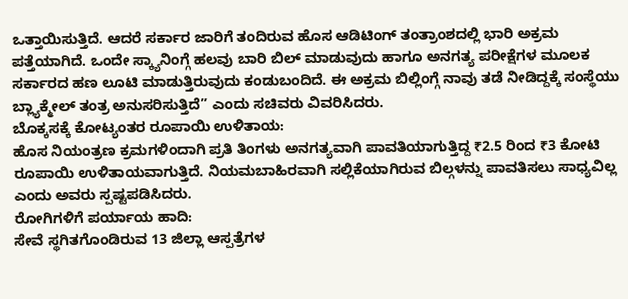ಒತ್ತಾಯಿಸುತ್ತಿದೆ. ಆದರೆ ಸರ್ಕಾರ ಜಾರಿಗೆ ತಂದಿರುವ ಹೊಸ ಆಡಿಟಿಂಗ್ ತಂತ್ರಾಂಶದಲ್ಲಿ ಭಾರಿ ಅಕ್ರಮ ಪತ್ತೆಯಾಗಿದೆ. ಒಂದೇ ಸ್ಕ್ಯಾನಿಂಗ್ಗೆ ಹಲವು ಬಾರಿ ಬಿಲ್ ಮಾಡುವುದು ಹಾಗೂ ಅನಗತ್ಯ ಪರೀಕ್ಷೆಗಳ ಮೂಲಕ ಸರ್ಕಾರದ ಹಣ ಲೂಟಿ ಮಾಡುತ್ತಿರುವುದು ಕಂಡುಬಂದಿದೆ. ಈ ಅಕ್ರಮ ಬಿಲ್ಲಿಂಗ್ಗೆ ನಾವು ತಡೆ ನೀಡಿದ್ದಕ್ಕೆ ಸಂಸ್ಥೆಯು ಬ್ಲ್ಯಾಕ್ಮೇಲ್ ತಂತ್ರ ಅನುಸರಿಸುತ್ತಿದೆ” ಎಂದು ಸಚಿವರು ವಿವರಿಸಿದರು.
ಬೊಕ್ಕಸಕ್ಕೆ ಕೋಟ್ಯಂತರ ರೂಪಾಯಿ ಉಳಿತಾಯ:
ಹೊಸ ನಿಯಂತ್ರಣ ಕ್ರಮಗಳಿಂದಾಗಿ ಪ್ರತಿ ತಿಂಗಳು ಅನಗತ್ಯವಾಗಿ ಪಾವತಿಯಾಗುತ್ತಿದ್ದ ₹2.5 ರಿಂದ ₹3 ಕೋಟಿ ರೂಪಾಯಿ ಉಳಿತಾಯವಾಗುತ್ತಿದೆ. ನಿಯಮಬಾಹಿರವಾಗಿ ಸಲ್ಲಿಕೆಯಾಗಿರುವ ಬಿಲ್ಗಳನ್ನು ಪಾವತಿಸಲು ಸಾಧ್ಯವಿಲ್ಲ ಎಂದು ಅವರು ಸ್ಪಷ್ಟಪಡಿಸಿದರು.
ರೋಗಿಗಳಿಗೆ ಪರ್ಯಾಯ ಹಾದಿ:
ಸೇವೆ ಸ್ಥಗಿತಗೊಂಡಿರುವ 13 ಜಿಲ್ಲಾ ಆಸ್ಪತ್ರೆಗಳ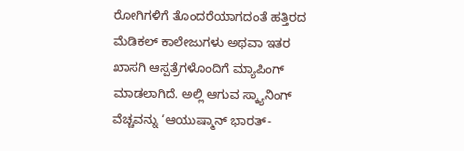ರೋಗಿಗಳಿಗೆ ತೊಂದರೆಯಾಗದಂತೆ ಹತ್ತಿರದ ಮೆಡಿಕಲ್ ಕಾಲೇಜುಗಳು ಅಥವಾ ಇತರ ಖಾಸಗಿ ಆಸ್ಪತ್ರೆಗಳೊಂದಿಗೆ ಮ್ಯಾಪಿಂಗ್ ಮಾಡಲಾಗಿದೆ. ಅಲ್ಲಿ ಆಗುವ ಸ್ಕ್ಯಾನಿಂಗ್ ವೆಚ್ಚವನ್ನು ‘ಆಯುಷ್ಮಾನ್ ಭಾರತ್-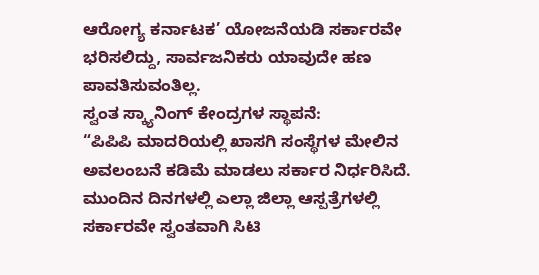ಆರೋಗ್ಯ ಕರ್ನಾಟಕ’ ಯೋಜನೆಯಡಿ ಸರ್ಕಾರವೇ ಭರಿಸಲಿದ್ದು, ಸಾರ್ವಜನಿಕರು ಯಾವುದೇ ಹಣ ಪಾವತಿಸುವಂತಿಲ್ಲ.
ಸ್ವಂತ ಸ್ಕ್ಯಾನಿಂಗ್ ಕೇಂದ್ರಗಳ ಸ್ಥಾಪನೆ:
“ಪಿಪಿಪಿ ಮಾದರಿಯಲ್ಲಿ ಖಾಸಗಿ ಸಂಸ್ಥೆಗಳ ಮೇಲಿನ ಅವಲಂಬನೆ ಕಡಿಮೆ ಮಾಡಲು ಸರ್ಕಾರ ನಿರ್ಧರಿಸಿದೆ. ಮುಂದಿನ ದಿನಗಳಲ್ಲಿ ಎಲ್ಲಾ ಜಿಲ್ಲಾ ಆಸ್ಪತ್ರೆಗಳಲ್ಲಿ ಸರ್ಕಾರವೇ ಸ್ವಂತವಾಗಿ ಸಿಟಿ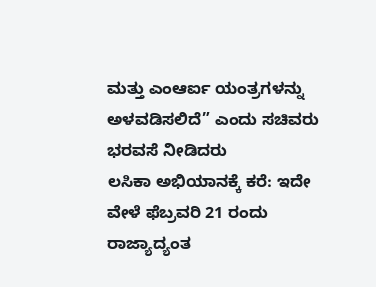ಮತ್ತು ಎಂಆರ್ಐ ಯಂತ್ರಗಳನ್ನು ಅಳವಡಿಸಲಿದೆ” ಎಂದು ಸಚಿವರು ಭರವಸೆ ನೀಡಿದರು
ಲಸಿಕಾ ಅಭಿಯಾನಕ್ಕೆ ಕರೆ: ಇದೇ ವೇಳೆ ಫೆಬ್ರವರಿ 21 ರಂದು ರಾಜ್ಯಾದ್ಯಂತ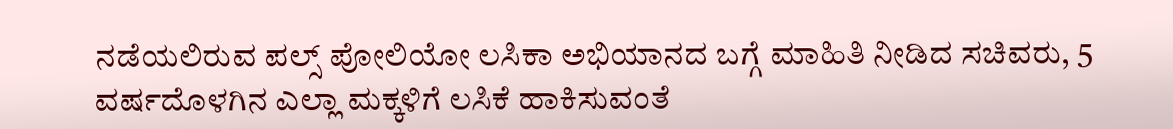ನಡೆಯಲಿರುವ ಪಲ್ಸ್ ಪೋಲಿಯೋ ಲಸಿಕಾ ಅಭಿಯಾನದ ಬಗ್ಗೆ ಮಾಹಿತಿ ನೀಡಿದ ಸಚಿವರು, 5 ವರ್ಷದೊಳಗಿನ ಎಲ್ಲಾ ಮಕ್ಕಳಿಗೆ ಲಸಿಕೆ ಹಾಕಿಸುವಂತೆ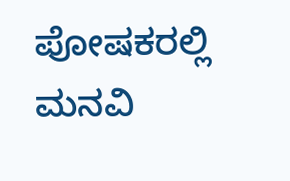ಪೋಷಕರಲ್ಲಿ ಮನವಿ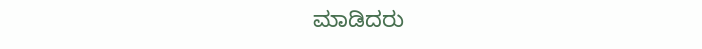ಮಾಡಿದರು